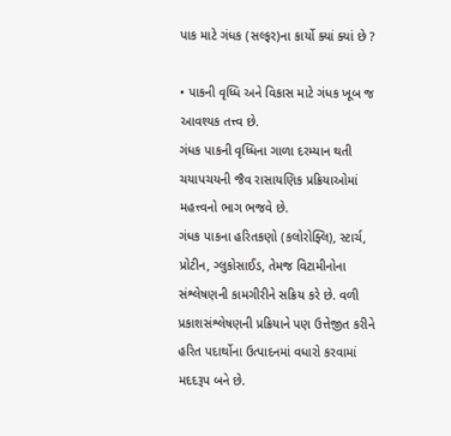પાક માટે ગંધક (સલ્ફર)ના કાર્યો ક્યાં ક્યાં છે ?

• પાકની વૃધ્ધિ અને વિકાસ માટે ગંધક ખૂબ જ આવશ્યક તત્ત્વ છે.
ગંધક પાકની વૃધ્ધિના ગાળા દરમ્યાન થતી ચયાપચયની જૈવ રાસાયણિક પ્રક્રિયાઓમાં મહત્ત્વનો ભાગ ભજવે છે.
ગંધક પાકના હરિતકણો (કલોરોફ્લિ), સ્ટાર્ચ, પ્રોટીન, ગ્લુકોસાઈડ, તેમજ વિટામીનોના સંશ્લેષણની કામગીરીને સક્રિય કરે છે. વળી પ્રકાશસંશ્લેષણની પ્રક્રિયાને પણ ઉત્તેજીત કરીને હરિત પદાર્થોના ઉત્પાદનમાં વધારો કરવામાં મદદરૂપ બને છે.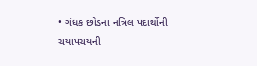• ગંધક છોડના નત્રિલ પદાર્થોની ચયાપચયની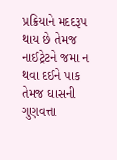પ્રક્રિયાને મદદરૂપ થાય છે તેમજ નાઈટ્રેટને જમા ન થવા દઈને પાક તેમજ ઘાસની ગુણવત્તા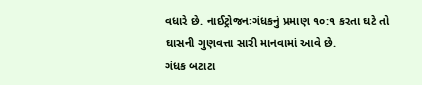વધારે છે. નાઈટ્રોજનઃગંધકનું પ્રમાણ ૧૦:૧ કરતા ઘટે તો ઘાસની ગુણવત્તા સારી માનવામાં આવે છે.
ગંધક બટાટા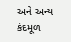અને અન્ય કંદમૂળ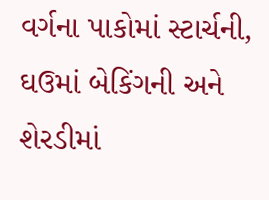વર્ગના પાકોમાં સ્ટાર્ચની, ઘઉમાં બેકિંગની અને શેરડીમાં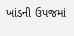ખાંડની ઉપજમાં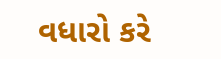વધારો કરે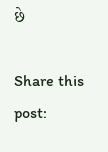છે

Share this post: